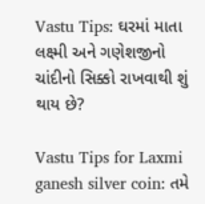Vastu Tips: ઘરમાં માતા લક્ષ્મી અને ગણેશજીનો ચાંદીનો સિક્કો રાખવાથી શું થાય છે?

Vastu Tips for Laxmi ganesh silver coin: તમે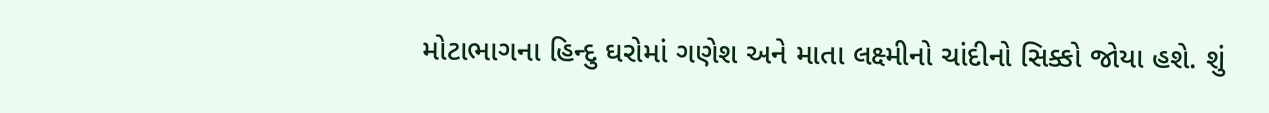મોટાભાગના હિન્દુ ઘરોમાં ગણેશ અને માતા લક્ષ્મીનો ચાંદીનો સિક્કો જોયા હશે. શું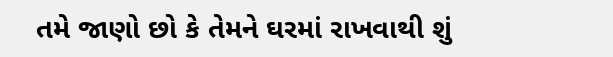તમે જાણો છો કે તેમને ઘરમાં રાખવાથી શું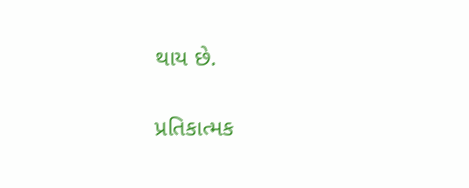થાય છે.

પ્રતિકાત્મક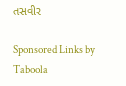તસવીર

Sponsored Links by Taboola